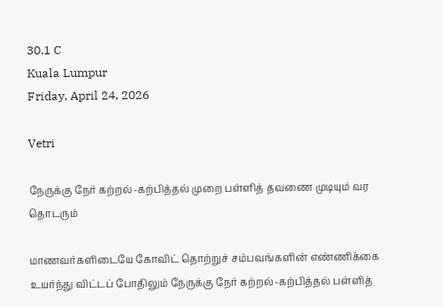30.1 C
Kuala Lumpur
Friday, April 24, 2026

Vetri

நேருக்கு நேர் கற்றல்-கற்பித்தல் முறை பள்ளித் தவணை முடியும் வர தொடரும்

மாணவர்களிடையே கோவிட் தொற்றுச் சம்பவங்களின் எண்ணிக்கை உயர்ந்து விட்டப் போதிலும் நேருக்கு நேர் கற்றல்-கற்பித்தல் பள்ளித்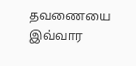தவணையை இவ்வார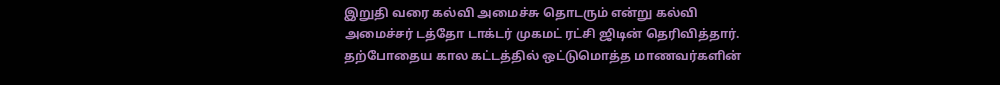இறுதி வரை கல்வி அமைச்சு தொடரும் என்று கல்வி அமைச்சர் டத்தோ டாக்டர் முகமட் ரட்சி ஜிடின் தெரிவித்தார். தற்போதைய கால கட்டத்தில் ஒட்டுமொத்த மாணவர்களின்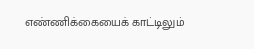எண்ணிக்கையைக் காட்டிலும்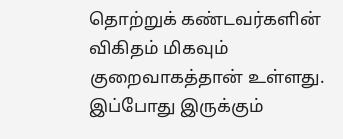தொற்றுக் கண்டவர்களின் விகிதம் மிகவும் குறைவாகத்தான் உள்ளது. இப்போது இருக்கும்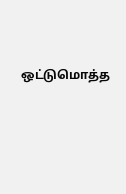ஒட்டுமொத்த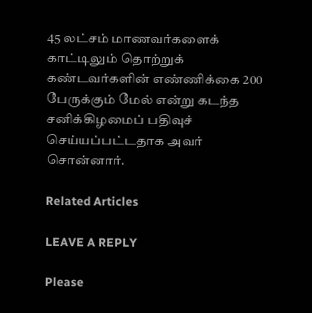45 லட்சம் மாணவர்களைக் காட்டிலும் தொற்றுக் கண்டவர்களின் எண்ணிக்கை 200 பேருக்கும் மேல் என்று கடந்த சனிக்கிழமைப் பதிவுச் செய்யப்பட்டதாக அவர் சொன்னார்.

Related Articles

LEAVE A REPLY

Please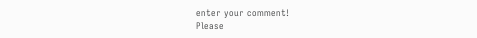enter your comment!
Please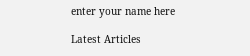enter your name here

Latest Articles